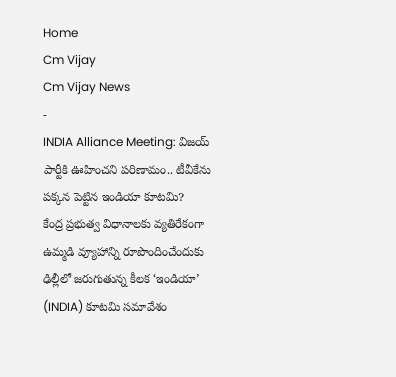Home
Cm Vijay
Cm Vijay News
-
INDIA Alliance Meeting: విజయ్ పార్టీకి ఊహించని పరిణామం.. టీవీకేను పక్కన పెట్టిన ఇండియా కూటమి?
కేంద్ర ప్రభుత్వ విధానాలకు వ్యతిరేకంగా ఉమ్మడి వ్యూహాన్ని రూపొందించేందుకు ఢిల్లీలో జరుగుతున్న కీలక ‘ఇండియా’ (INDIA) కూటమి సమావేశం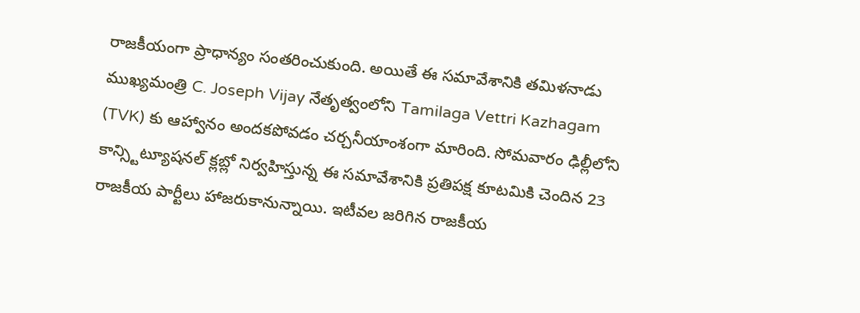రాజకీయంగా ప్రాధాన్యం సంతరించుకుంది. అయితే ఈ సమావేశానికి తమిళనాడు ముఖ్యమంత్రి C. Joseph Vijay నేతృత్వంలోని Tamilaga Vettri Kazhagam (TVK) కు ఆహ్వానం అందకపోవడం చర్చనీయాంశంగా మారింది. సోమవారం ఢిల్లీలోని కాన్స్టిట్యూషనల్ క్లబ్లో నిర్వహిస్తున్న ఈ సమావేశానికి ప్రతిపక్ష కూటమికి చెందిన 23 రాజకీయ పార్టీలు హాజరుకానున్నాయి. ఇటీవల జరిగిన రాజకీయ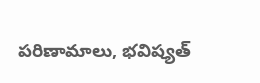పరిణామాలు, భవిష్యత్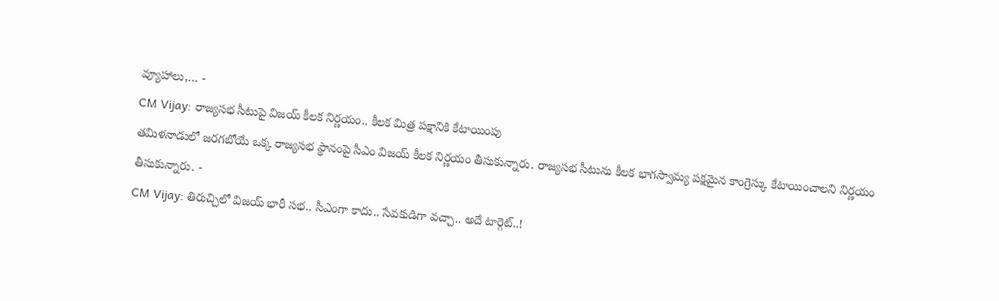వ్యూహాలు,… -
CM Vijay: రాజ్యసభ సీటుపై విజయ్ కీలక నిర్ణయం.. కీలక మిత్ర పక్షానికి కేటాయింపు
తమిళనాడులో జరగబోయే ఒక్క రాజ్యసభ స్థానంపై సీఎం విజయ్ కీలక నిర్ణయం తీసుకున్నారు. రాజ్యసభ సీటును కీలక భాగస్వామ్య పక్షమైన కాంగ్రెస్కు కేటాయించాలని నిర్ణయం తీసుకున్నారు. -
CM Vijay: తిరుచ్చిలో విజయ్ భారీ సభ.. సీఎంగా కాదు.. సేవకుడిగా వచ్చా.. అదే టార్గెట్..!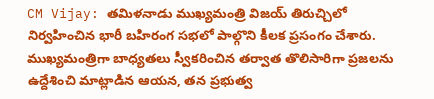CM Vijay: తమిళనాడు ముఖ్యమంత్రి విజయ్ తిరుచ్చిలో నిర్వహించిన భారీ బహిరంగ సభలో పాల్గొని కీలక ప్రసంగం చేశారు. ముఖ్యమంత్రిగా బాధ్యతలు స్వీకరించిన తర్వాత తొలిసారిగా ప్రజలను ఉద్దేశించి మాట్లాడిన ఆయన, తన ప్రభుత్వ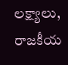లక్ష్యాలు, రాజకీయ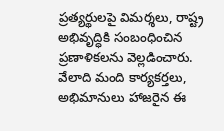ప్రత్యర్థులపై విమర్శలు, రాష్ట్ర అభివృద్ధికి సంబంధించిన ప్రణాళికలను వెల్లడించారు. వేలాది మంది కార్యకర్తలు, అభిమానులు హాజరైన ఈ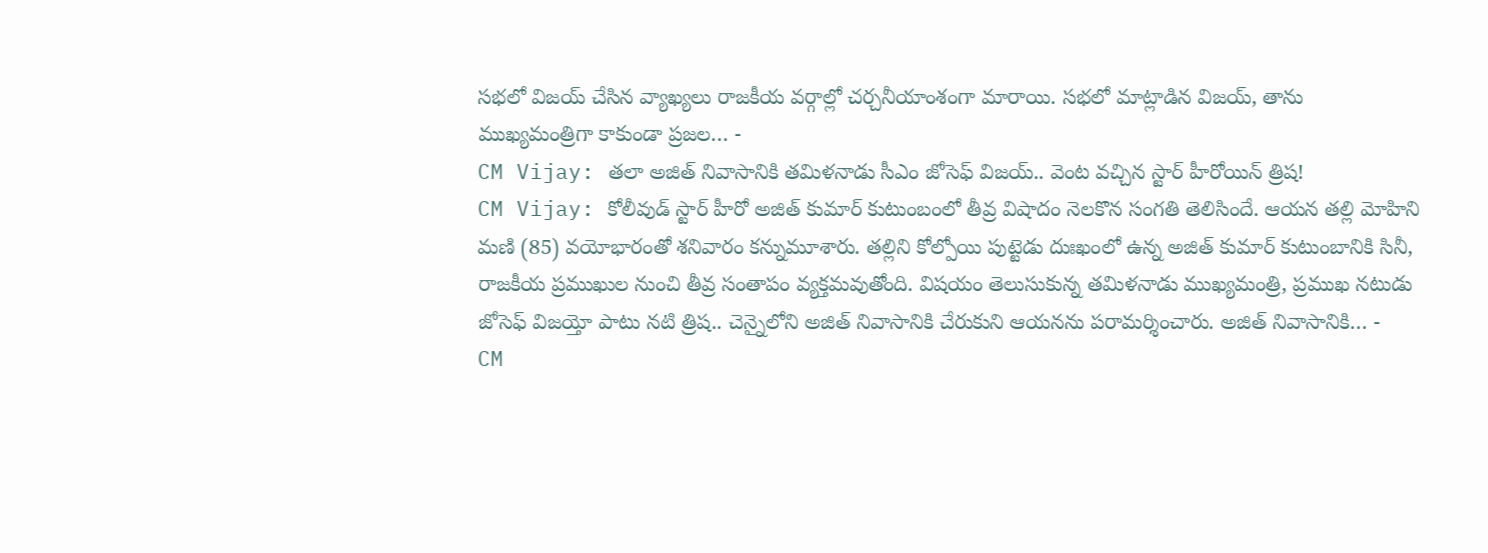సభలో విజయ్ చేసిన వ్యాఖ్యలు రాజకీయ వర్గాల్లో చర్చనీయాంశంగా మారాయి. సభలో మాట్లాడిన విజయ్, తాను ముఖ్యమంత్రిగా కాకుండా ప్రజల… -
CM Vijay: తలా అజిత్ నివాసానికి తమిళనాడు సీఎం జోసెఫ్ విజయ్.. వెంట వచ్చిన స్టార్ హీరోయిన్ త్రిష!
CM Vijay: కోలీవుడ్ స్టార్ హీరో అజిత్ కుమార్ కుటుంబంలో తీవ్ర విషాదం నెలకొన సంగతి తెలిసిందే. ఆయన తల్లి మోహిని మణి (85) వయోభారంతో శనివారం కన్నుమూశారు. తల్లిని కోల్పోయి పుట్టెడు దుఃఖంలో ఉన్న అజిత్ కుమార్ కుటుంబానికి సినీ, రాజకీయ ప్రముఖుల నుంచి తీవ్ర సంతాపం వ్యక్తమవుతోంది. విషయం తెలుసుకున్న తమిళనాడు ముఖ్యమంత్రి, ప్రముఖ నటుడు జోసెఫ్ విజయ్తో పాటు నటి త్రిష.. చెన్నైలోని అజిత్ నివాసానికి చేరుకుని ఆయనను పరామర్శించారు. అజిత్ నివాసానికి… -
CM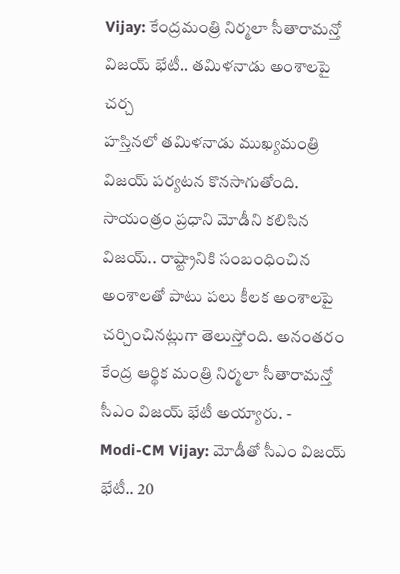Vijay: కేంద్రమంత్రి నిర్మలా సీతారామన్తో విజయ్ భేటీ.. తమిళనాడు అంశాలపై చర్చ
హస్తినలో తమిళనాడు ముఖ్యమంత్రి విజయ్ పర్యటన కొనసాగుతోంది. సాయంత్రం ప్రధాని మోడీని కలిసిన విజయ్.. రాష్ట్రానికి సంబంధించిన అంశాలతో పాటు పలు కీలక అంశాలపై చర్చించినట్లుగా తెలుస్తోంది. అనంతరం కేంద్ర ఆర్థిక మంత్రి నిర్మలా సీతారామన్తో సీఎం విజయ్ భేటీ అయ్యారు. -
Modi-CM Vijay: మోడీతో సీఎం విజయ్ భేటీ.. 20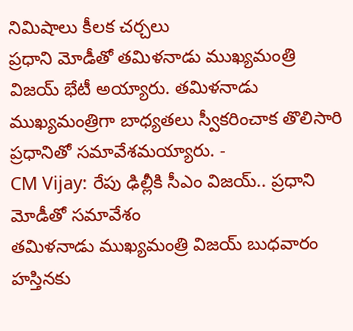నిమిషాలు కీలక చర్చలు
ప్రధాని మోడీతో తమిళనాడు ముఖ్యమంత్రి విజయ్ భేటీ అయ్యారు. తమిళనాడు ముఖ్యమంత్రిగా బాధ్యతలు స్వీకరించాక తొలిసారి ప్రధానితో సమావేశమయ్యారు. -
CM Vijay: రేపు ఢిల్లీకి సీఎం విజయ్.. ప్రధాని మోడీతో సమావేశం
తమిళనాడు ముఖ్యమంత్రి విజయ్ బుధవారం హస్తినకు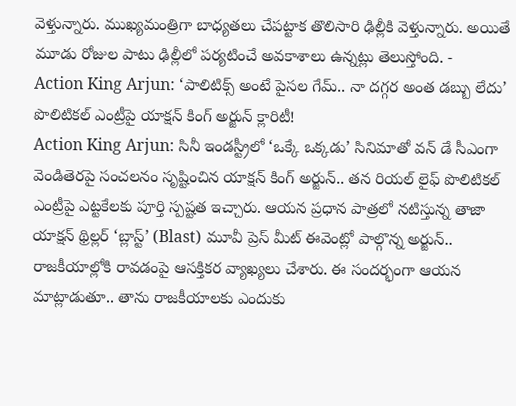వెళ్తున్నారు. ముఖ్యమంత్రిగా బాధ్యతలు చేపట్టాక తొలిసారి ఢిల్లీకి వెళ్తున్నారు. అయితే మూడు రోజుల పాటు ఢిల్లీలో పర్యటించే అవకాశాలు ఉన్నట్లు తెలుస్తోంది. -
Action King Arjun: ‘పాలిటిక్స్ అంటే పైసల గేమ్.. నా దగ్గర అంత డబ్బు లేదు’ పొలిటికల్ ఎంట్రీపై యాక్షన్ కింగ్ అర్జున్ క్లారిటీ!
Action King Arjun: సినీ ఇండస్ట్రీలో ‘ఒక్కే ఒక్కడు’ సినిమాతో వన్ డే సీఎంగా వెండితెరపై సంచలనం సృష్టించిన యాక్షన్ కింగ్ అర్జున్.. తన రియల్ లైఫ్ పొలిటికల్ ఎంట్రీపై ఎట్టకేలకు పూర్తి స్పష్టత ఇచ్చారు. ఆయన ప్రధాన పాత్రలో నటిస్తున్న తాజా యాక్షన్ థ్రిల్లర్ ‘బ్లాస్ట్’ (Blast) మూవీ ప్రెస్ మీట్ ఈవెంట్లో పాల్గొన్న అర్జున్.. రాజకీయాల్లోకి రావడంపై ఆసక్తికర వ్యాఖ్యలు చేశారు. ఈ సందర్భంగా ఆయన మాట్లాడుతూ.. తాను రాజకీయాలకు ఎందుకు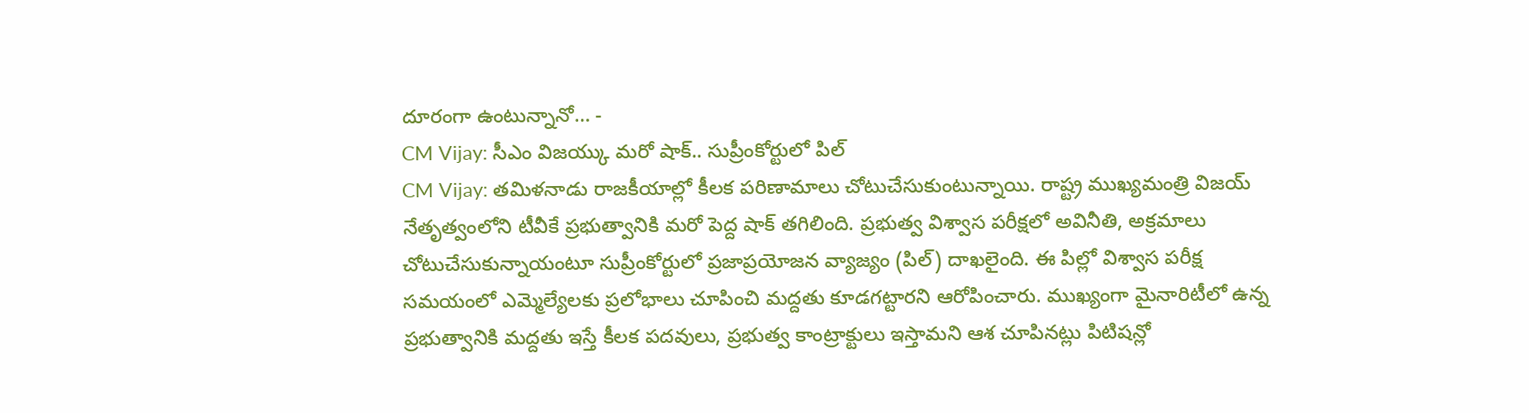దూరంగా ఉంటున్నానో… -
CM Vijay: సీఎం విజయ్కు మరో షాక్.. సుప్రీంకోర్టులో పిల్
CM Vijay: తమిళనాడు రాజకీయాల్లో కీలక పరిణామాలు చోటుచేసుకుంటున్నాయి. రాష్ట్ర ముఖ్యమంత్రి విజయ్ నేతృత్వంలోని టీవీకే ప్రభుత్వానికి మరో పెద్ద షాక్ తగిలింది. ప్రభుత్వ విశ్వాస పరీక్షలో అవినీతి, అక్రమాలు చోటుచేసుకున్నాయంటూ సుప్రీంకోర్టులో ప్రజాప్రయోజన వ్యాజ్యం (పిల్) దాఖలైంది. ఈ పిల్లో విశ్వాస పరీక్ష సమయంలో ఎమ్మెల్యేలకు ప్రలోభాలు చూపించి మద్దతు కూడగట్టారని ఆరోపించారు. ముఖ్యంగా మైనారిటీలో ఉన్న ప్రభుత్వానికి మద్దతు ఇస్తే కీలక పదవులు, ప్రభుత్వ కాంట్రాక్టులు ఇస్తామని ఆశ చూపినట్లు పిటిషన్లో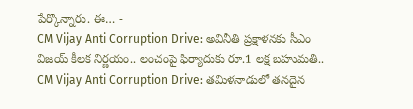పేర్కొన్నారు. ఈ… -
CM Vijay Anti Corruption Drive: అవినీతి ప్రక్షాళనకు సీఎం విజయ్ కీలక నిర్ణయం.. లంచంపై ఫిర్యాదుకు రూ.1 లక్ష బహుమతి..
CM Vijay Anti Corruption Drive: తమిళనాడులో తనదైన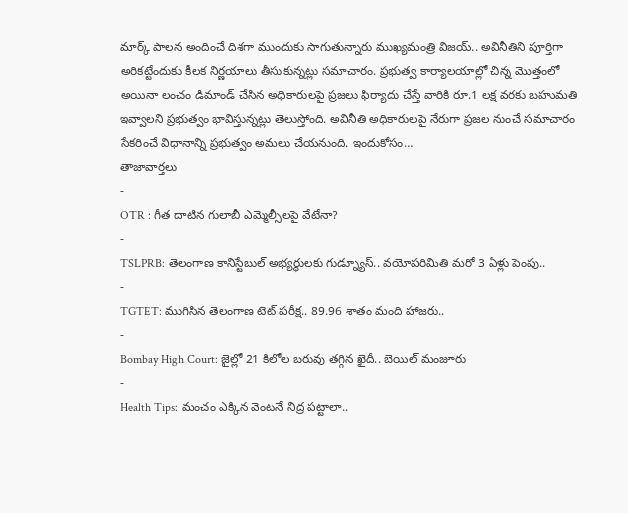మార్క్ పాలన అందించే దిశగా ముందుకు సాగుతున్నారు ముఖ్యమంత్రి విజయ్.. అవినీతిని పూర్తిగా అరికట్టేందుకు కీలక నిర్ణయాలు తీసుకున్నట్లు సమాచారం. ప్రభుత్వ కార్యాలయాల్లో చిన్న మొత్తంలో అయినా లంచం డిమాండ్ చేసిన అధికారులపై ప్రజలు ఫిర్యాదు చేస్తే వారికి రూ.1 లక్ష వరకు బహుమతి ఇవ్వాలని ప్రభుత్వం భావిస్తున్నట్లు తెలుస్తోంది. అవినీతి అధికారులపై నేరుగా ప్రజల నుంచే సమాచారం సేకరించే విధానాన్ని ప్రభుత్వం అమలు చేయనుంది. ఇందుకోసం…
తాజావార్తలు
-
OTR : గీత దాటిన గులాబీ ఎమ్మెల్సీలపై వేటేనా?
-
TSLPRB: తెలంగాణ కానిస్టేబుల్ అభ్యర్థులకు గుడ్న్యూస్.. వయోపరిమితి మరో 3 ఏళ్లు పెంపు..
-
TGTET: ముగిసిన తెలంగాణ టెట్ పరీక్ష.. 89.96 శాతం మంది హాజరు..
-
Bombay High Court: జైల్లో 21 కిలోల బరువు తగ్గిన ఖైదీ.. బెయిల్ మంజూరు
-
Health Tips: మంచం ఎక్కిన వెంటనే నిద్ర పట్టాలా..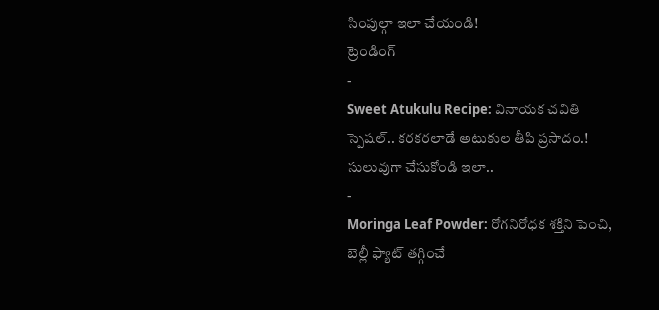సింపుల్గా ఇలా చేయండి!
ట్రెండింగ్
-
Sweet Atukulu Recipe: వినాయక చవితి స్పెషల్.. కరకరలాడే అటుకుల తీపి ప్రసాదం.! సులువుగా చేసుకోండి ఇలా..
-
Moringa Leaf Powder: రోగనిరోధక శక్తిని పెంచి, బెల్లీ ఫ్యాట్ తగ్గించే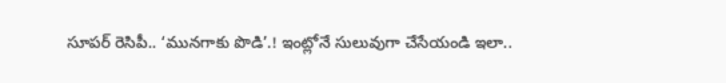సూపర్ రెసిపీ.. ‘మునగాకు పొడి’.! ఇంట్లోనే సులువుగా చేసేయండి ఇలా..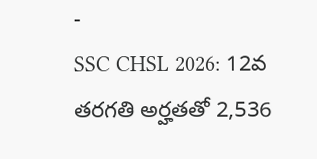-
SSC CHSL 2026: 12వ తరగతి అర్హతతో 2,536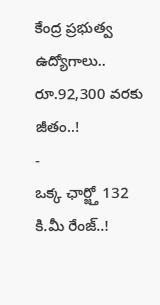కేంద్ర ప్రభుత్వ ఉద్యోగాలు.. రూ.92,300 వరకు జీతం..!
-
ఒక్క ఛార్జ్తో 132 కి.మీ రేంజ్..!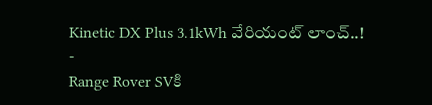Kinetic DX Plus 3.1kWh వేరియంట్ లాంచ్..!
-
Range Rover SVకి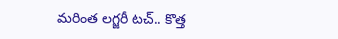మరింత లగ్జరీ టచ్.. కొత్త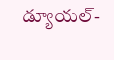డ్యూయల్-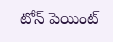టోన్ పెయింట్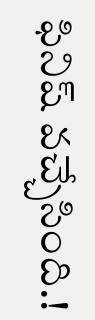ఫినిష్ వచ్చేసింది.!